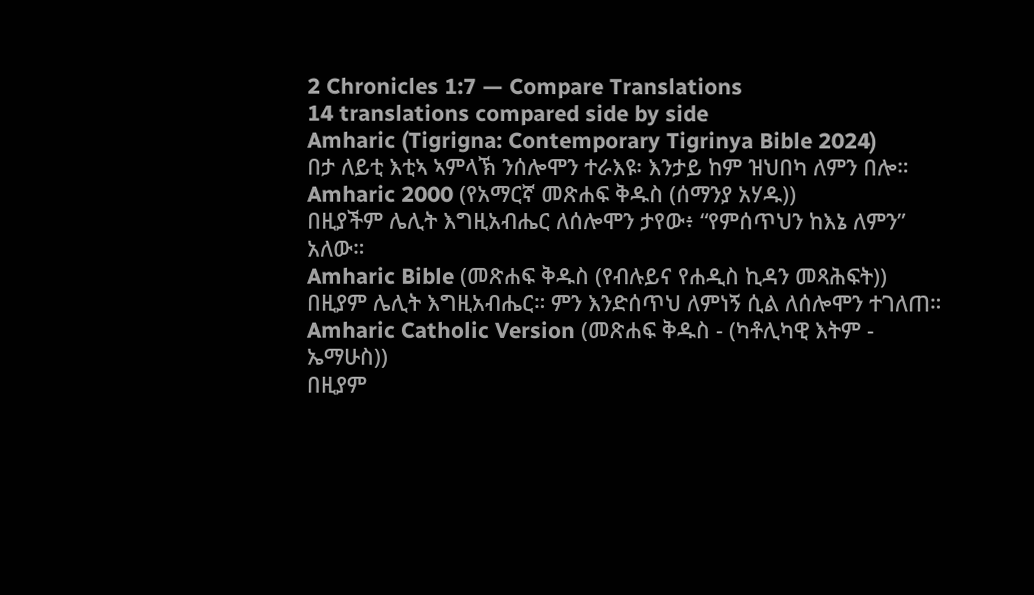2 Chronicles 1:7 — Compare Translations
14 translations compared side by side
Amharic (Tigrigna: Contemporary Tigrinya Bible 2024)
በታ ለይቲ እቲኣ ኣምላኽ ንሰሎሞን ተራእዩ፡ እንታይ ከም ዝህበካ ለምን በሎ።
Amharic 2000 (የአማርኛ መጽሐፍ ቅዱስ (ሰማንያ አሃዱ))
በዚያችም ሌሊት እግዚአብሔር ለሰሎሞን ታየው፥ “የምሰጥህን ከእኔ ለምን” አለው።
Amharic Bible (መጽሐፍ ቅዱስ (የብሉይና የሐዲስ ኪዳን መጻሕፍት))
በዚያም ሌሊት እግዚአብሔር። ምን እንድሰጥህ ለምነኝ ሲል ለሰሎሞን ተገለጠ።
Amharic Catholic Version (መጽሐፍ ቅዱስ - (ካቶሊካዊ እትም - ኤማሁስ))
በዚያም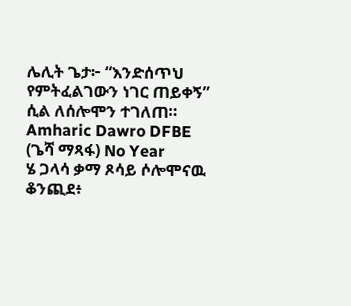ሌሊት ጌታ፦ “እንድሰጥህ የምትፈልገውን ነገር ጠይቀኝ” ሲል ለሰሎሞን ተገለጠ።
Amharic Dawro DFBE (ጌሻ ማጻፋ) No Year
ሄ ጋላሳ ቃማ ጾሳይ ሶሎሞናዉ ቆንጪደ፥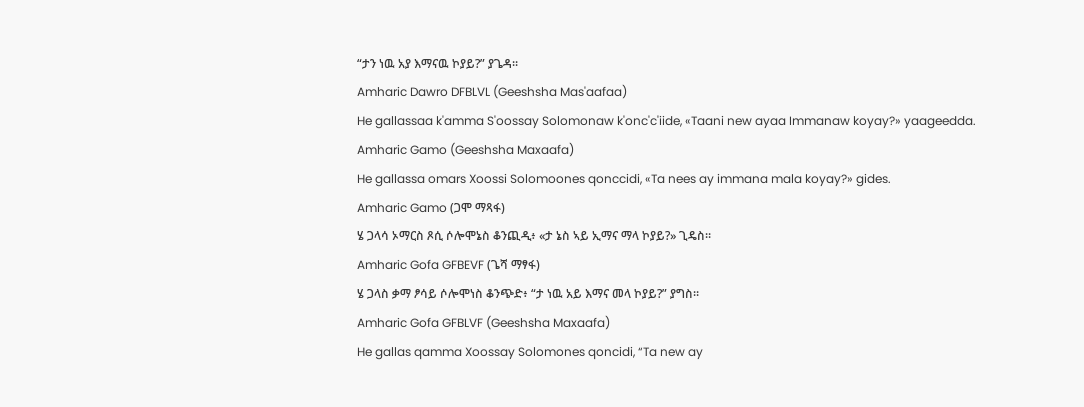“ታን ነዉ አያ እማናዉ ኮያይ?” ያጌዳ።
Amharic Dawro DFBLVL (Geeshsha Mas'aafaa)
He gallassaa k'amma S'oossay Solomonaw k'onc'c'iide, «Taani new ayaa Immanaw koyay?» yaageedda.
Amharic Gamo (Geeshsha Maxaafa)
He gallassa omars Xoossi Solomoones qonccidi, «Ta nees ay immana mala koyay?» gides.
Amharic Gamo (ጋሞ ማጻፋ)
ሄ ጋላሳ ኦማርስ ጾሲ ሶሎሞኔስ ቆንጪዲ፥ «ታ ኔስ ኣይ ኢማና ማላ ኮያይ?» ጊዴስ።
Amharic Gofa GFBEVF (ጌሻ ማፃፋ)
ሄ ጋላስ ቃማ ፆሳይ ሶሎሞነስ ቆንጭድ፥ “ታ ነዉ አይ እማና መላ ኮያይ?” ያግስ።
Amharic Gofa GFBLVF (Geeshsha Maxaafa)
He gallas qamma Xoossay Solomones qoncidi, “Ta new ay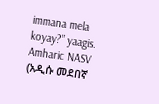immana mela koyay?” yaagis.
Amharic NASV (አዲሱ መደበኛ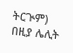ትርጒም)
በዚያ ሌሊት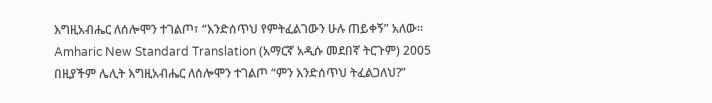እግዚአብሔር ለሰሎሞን ተገልጦ፣ “እንድሰጥህ የምትፈልገውን ሁሉ ጠይቀኝ” አለው።
Amharic New Standard Translation (አማርኛ አዲሱ መደበኛ ትርጉም) 2005
በዚያችም ሌሊት እግዚአብሔር ለሰሎሞን ተገልጦ “ምን እንድሰጥህ ትፈልጋለህ?”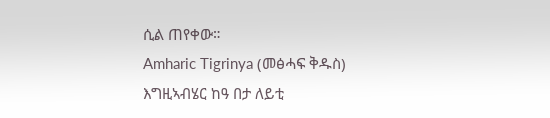ሲል ጠየቀው።
Amharic Tigrinya (መፅሓፍ ቅዱስ)
እግዚኣብሄር ከዓ በታ ለይቲ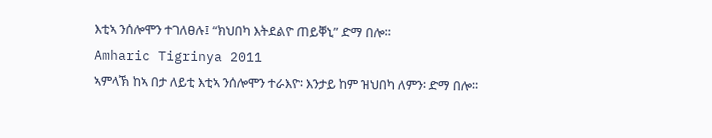እቲኣ ንሰሎሞን ተገለፀሉ፤ “ክህበካ እትደልዮ ጠይቐኒ” ድማ በሎ።
Amharic Tigrinya 2011
ኣምላኽ ከኣ በታ ለይቲ እቲኣ ንሰሎሞን ተራእዮ፡ እንታይ ከም ዝህበካ ለምን፡ ድማ በሎ።